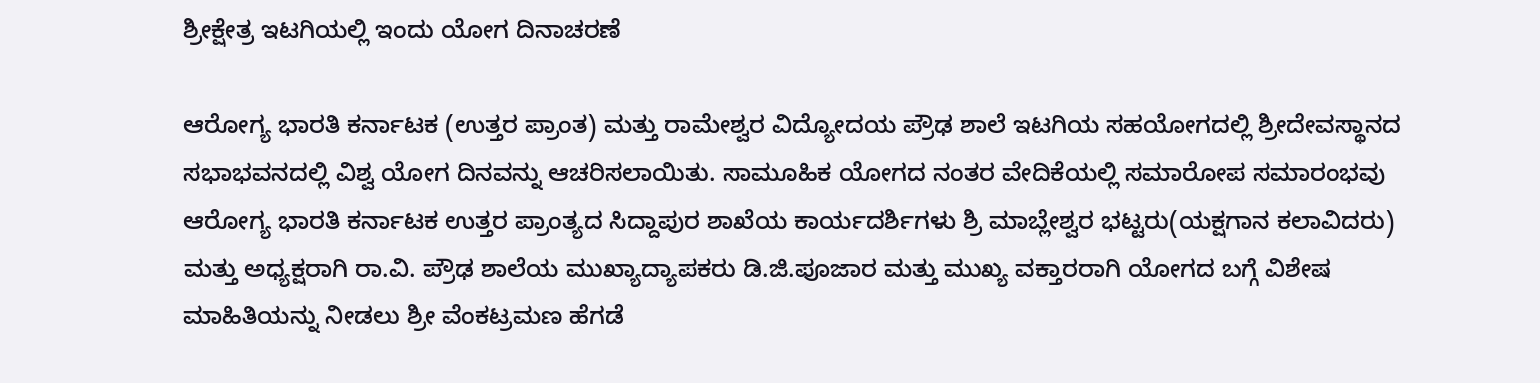ಶ್ರೀಕ್ಷೇತ್ರ ಇಟಗಿಯಲ್ಲಿ ಇಂದು ಯೋಗ ದಿನಾಚರಣೆ

ಆರೋಗ್ಯ ಭಾರತಿ ಕರ್ನಾಟಕ (ಉತ್ತರ ಪ್ರಾಂತ) ಮತ್ತು ರಾಮೇಶ್ವರ ವಿದ್ಯೋದಯ‌ ಪ್ರೌಢ ‌ಶಾಲೆ ಇಟಗಿಯ‌ ಸಹಯೋಗದಲ್ಲಿ ಶ್ರೀದೇವಸ್ಥಾನದ ಸಭಾಭವನದಲ್ಲಿ ವಿಶ್ವ ಯೋಗ ದಿನವನ್ನು ಆಚರಿಸಲಾಯಿತು. ಸಾಮೂಹಿಕ ಯೋಗದ ನಂತರ ವೇದಿಕೆಯಲ್ಲಿ‌ ಸಮಾರೋಪ ಸಮಾರಂಭವು ಆರೋಗ್ಯ ಭಾರತಿ ಕರ್ನಾಟಕ ಉತ್ತರ ಪ್ರಾಂತ್ಯದ ಸಿದ್ದಾಪುರ ಶಾಖೆಯ ಕಾರ್ಯದರ್ಶಿಗಳು ಶ್ರಿ ಮಾಬ್ಲೇಶ್ವರ ಭಟ್ಟರು‌(ಯಕ್ಷಗಾನ ಕಲಾವಿದರು) ಮತ್ತು ಅಧ್ಯಕ್ಷರಾಗಿ ರಾ.ವಿ. ಪ್ರೌಢ ಶಾಲೆಯ ಮುಖ್ಯಾದ್ಯಾಪಕರು ಡಿ.ಜಿ.ಪೂಜಾರ ಮತ್ತು ಮುಖ್ಯ ವಕ್ತಾರರಾಗಿ ಯೋಗದ ಬಗ್ಗೆ ವಿಶೇಷ ಮಾಹಿತಿಯನ್ನು ನೀಡಲು‌ ಶ್ರೀ ವೆಂಕಟ್ರಮಣ ಹೆಗಡೆ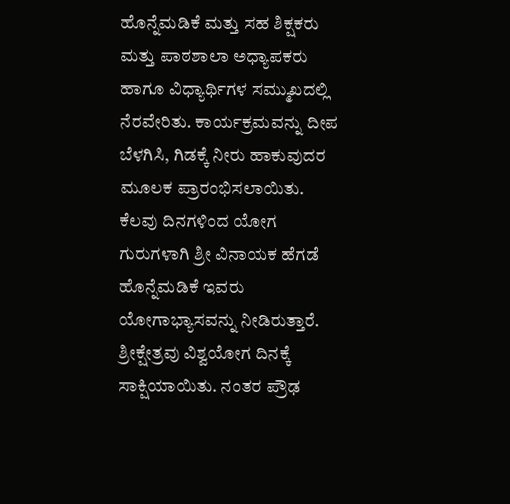ಹೊನ್ನೆಮಡಿಕೆ ಮತ್ತು ಸಹ ಶಿಕ್ಷಕರು ಮತ್ತು ಪಾಠಶಾಲಾ ಅಧ್ಯಾಪಕರು ಹಾಗೂ ವಿಧ್ಯಾರ್ಥಿಗಳ ಸಮ್ಮುಖದಲ್ಲಿ ನೆರವೇರಿತು. ಕಾರ್ಯಕ್ರಮವನ್ನು ದೀಪ ಬೆಳಗಿಸಿ, ಗಿಡಕ್ಕೆ ನೀರು ಹಾಕುವುದರ ಮೂಲಕ ಪ್ರಾರಂಭಿಸಲಾಯಿತು. ಕೆಲವು ದಿ‌ನಗಳಿಂದ‌ ಯೋಗ ಗುರುಗಳಾಗಿ ಶ್ರೀ ವಿನಾಯಕ‌ ಹೆಗಡೆ ಹೊನ್ನೆಮಡಿಕೆ ಇವರು ಯೋಗಾಭ್ಯಾಸವನ್ನು ನೀಡಿರುತ್ತಾರೆ. ಶ್ರೀಕ್ಷೇತ್ರವು ವಿಶ್ವಯೋಗ ದಿನಕ್ಕೆ ಸಾಕ್ಷಿಯಾಯಿತು. ನಂತರ ಪ್ರೌಢ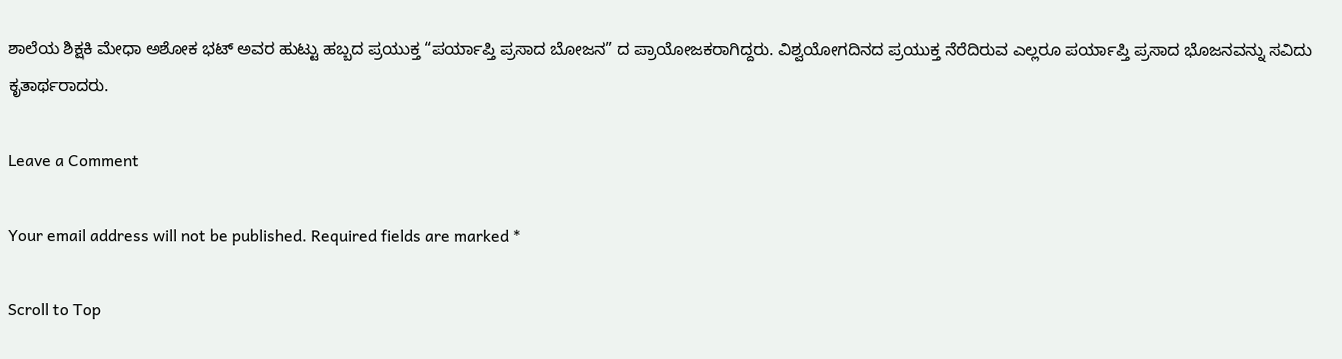ಶಾಲೆಯ ಶಿಕ್ಷಕಿ ಮೇಧಾ ಅಶೋಕ ಭಟ್ ಅವರ ಹುಟ್ಟು ಹಬ್ಬದ ಪ್ರಯುಕ್ತ “ಪರ್ಯಾಪ್ತಿ ಪ್ರಸಾದ ಬೋಜನ” ದ ಪ್ರಾಯೋಜಕರಾಗಿದ್ದರು. ವಿಶ್ವಯೋಗದಿನದ ಪ್ರಯುಕ್ತ ನೆರೆದಿರುವ ಎಲ್ಲರೂ ಪರ್ಯಾಪ್ತಿ ಪ್ರಸಾದ ಭೊಜನವನ್ನು‌ ಸವಿದು ಕೃತಾರ್ಥರಾದರು.

Leave a Comment

Your email address will not be published. Required fields are marked *

Scroll to Top